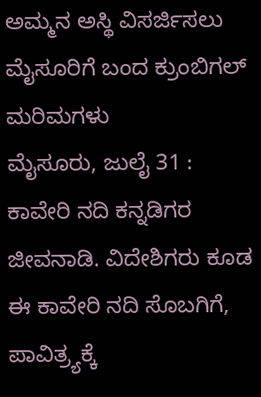ಅಮ್ಮನ ಅಸ್ಥಿ ವಿಸರ್ಜಿಸಲು ಮೈಸೂರಿಗೆ ಬಂದ ಕ್ರುಂಬಿಗಲ್ ಮರಿಮಗಳು
ಮೈಸೂರು, ಜುಲೈ 31 : ಕಾವೇರಿ ನದಿ ಕನ್ನಡಿಗರ ಜೀವನಾಡಿ. ವಿದೇಶಿಗರು ಕೂಡ ಈ ಕಾವೇರಿ ನದಿ ಸೊಬಗಿಗೆ, ಪಾವಿತ್ರ್ಯಕ್ಕೆ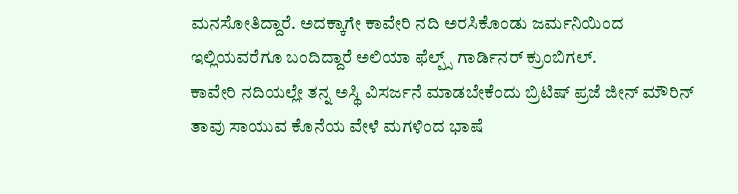ಮನಸೋತಿದ್ದಾರೆ. ಅದಕ್ಕಾಗೇ ಕಾವೇರಿ ನದಿ ಅರಸಿಕೊಂಡು ಜರ್ಮನಿಯಿಂದ ಇಲ್ಲಿಯವರೆಗೂ ಬಂದಿದ್ದಾರೆ ಅಲಿಯಾ ಫೆಲ್ಪ್ಸ್ ಗಾರ್ಡಿನರ್ ಕ್ರುಂಬಿಗಲ್.
ಕಾವೇರಿ ನದಿಯಲ್ಲೇ ತನ್ನ ಅಸ್ಥಿ ವಿಸರ್ಜನೆ ಮಾಡಬೇಕೆಂದು ಬ್ರಿಟಿಷ್ ಪ್ರಜೆ ಜೀನ್ ಮೌರಿನ್ ತಾವು ಸಾಯುವ ಕೊನೆಯ ವೇಳೆ ಮಗಳಿಂದ ಭಾಷೆ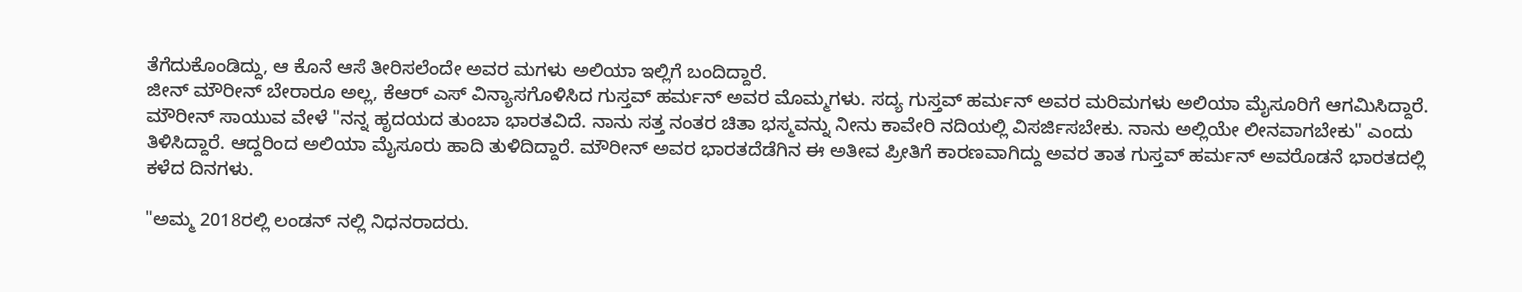ತೆಗೆದುಕೊಂಡಿದ್ದು, ಆ ಕೊನೆ ಆಸೆ ತೀರಿಸಲೆಂದೇ ಅವರ ಮಗಳು ಅಲಿಯಾ ಇಲ್ಲಿಗೆ ಬಂದಿದ್ದಾರೆ.
ಜೀನ್ ಮೌರೀನ್ ಬೇರಾರೂ ಅಲ್ಲ, ಕೆಆರ್ ಎಸ್ ವಿನ್ಯಾಸಗೊಳಿಸಿದ ಗುಸ್ತವ್ ಹರ್ಮನ್ ಅವರ ಮೊಮ್ಮಗಳು. ಸದ್ಯ ಗುಸ್ತವ್ ಹರ್ಮನ್ ಅವರ ಮರಿಮಗಳು ಅಲಿಯಾ ಮೈಸೂರಿಗೆ ಆಗಮಿಸಿದ್ದಾರೆ. ಮೌರೀನ್ ಸಾಯುವ ವೇಳೆ "ನನ್ನ ಹೃದಯದ ತುಂಬಾ ಭಾರತವಿದೆ. ನಾನು ಸತ್ತ ನಂತರ ಚಿತಾ ಭಸ್ಮವನ್ನು ನೀನು ಕಾವೇರಿ ನದಿಯಲ್ಲಿ ವಿಸರ್ಜಿಸಬೇಕು. ನಾನು ಅಲ್ಲಿಯೇ ಲೀನವಾಗಬೇಕು" ಎಂದು ತಿಳಿಸಿದ್ದಾರೆ. ಆದ್ದರಿಂದ ಅಲಿಯಾ ಮೈಸೂರು ಹಾದಿ ತುಳಿದಿದ್ದಾರೆ. ಮೌರೀನ್ ಅವರ ಭಾರತದೆಡೆಗಿನ ಈ ಅತೀವ ಪ್ರೀತಿಗೆ ಕಾರಣವಾಗಿದ್ದು ಅವರ ತಾತ ಗುಸ್ತವ್ ಹರ್ಮನ್ ಅವರೊಡನೆ ಭಾರತದಲ್ಲಿ ಕಳೆದ ದಿನಗಳು.

"ಅಮ್ಮ 2018ರಲ್ಲಿ ಲಂಡನ್ ನಲ್ಲಿ ನಿಧನರಾದರು.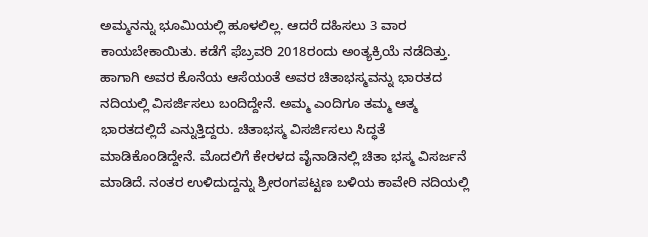ಅಮ್ಮನನ್ನು ಭೂಮಿಯಲ್ಲಿ ಹೂಳಲಿಲ್ಲ. ಆದರೆ ದಹಿಸಲು 3 ವಾರ ಕಾಯಬೇಕಾಯಿತು. ಕಡೆಗೆ ಫೆಬ್ರವರಿ 2018ರಂದು ಅಂತ್ಯಕ್ರಿಯೆ ನಡೆದಿತ್ತು. ಹಾಗಾಗಿ ಅವರ ಕೊನೆಯ ಆಸೆಯಂತೆ ಅವರ ಚಿತಾಭಸ್ಮವನ್ನು ಭಾರತದ ನದಿಯಲ್ಲಿ ವಿಸರ್ಜಿಸಲು ಬಂದಿದ್ದೇನೆ. ಅಮ್ಮ ಎಂದಿಗೂ ತಮ್ಮ ಆತ್ಮ ಭಾರತದಲ್ಲಿದೆ ಎನ್ನುತ್ತಿದ್ದರು. ಚಿತಾಭಸ್ಮ ವಿಸರ್ಜಿಸಲು ಸಿದ್ಧತೆ ಮಾಡಿಕೊಂಡಿದ್ದೇನೆ. ಮೊದಲಿಗೆ ಕೇರಳದ ವೈನಾಡಿನಲ್ಲಿ ಚಿತಾ ಭಸ್ಮ ವಿಸರ್ಜನೆ ಮಾಡಿದೆ. ನಂತರ ಉಳಿದುದ್ದನ್ನು ಶ್ರೀರಂಗಪಟ್ಟಣ ಬಳಿಯ ಕಾವೇರಿ ನದಿಯಲ್ಲಿ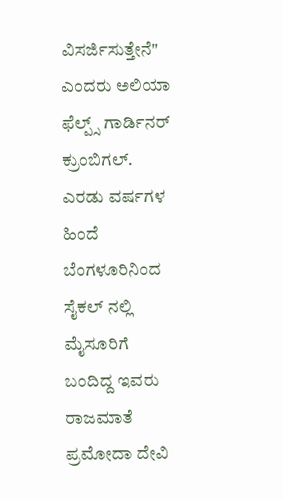ವಿಸರ್ಜಿಸುತ್ತೇನೆ" ಎಂದರು ಅಲಿಯಾ ಫೆಲ್ಪ್ಸ್ ಗಾರ್ಡಿನರ್ ಕ್ರುಂಬಿಗಲ್.
ಎರಡು ವರ್ಷಗಳ ಹಿಂದೆ ಬೆಂಗಳೂರಿನಿಂದ ಸೈಕಲ್ ನಲ್ಲಿ ಮೈಸೂರಿಗೆ ಬಂದಿದ್ದ ಇವರು ರಾಜಮಾತೆ ಪ್ರಮೋದಾ ದೇವಿ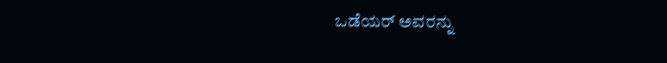ಒಡೆಯರ್ ಅವರನ್ನು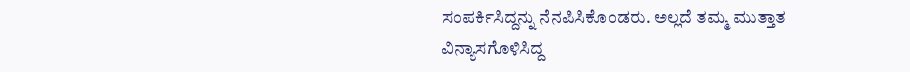ಸಂಪರ್ಕಿಸಿದ್ದನ್ನು ನೆನಪಿಸಿಕೊಂಡರು. ಅಲ್ಲದೆ ತಮ್ಮ ಮುತ್ತಾತ ವಿನ್ಯಾಸಗೊಳಿಸಿದ್ದ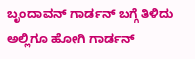ಬೃಂದಾವನ್ ಗಾರ್ಡನ್ ಬಗ್ಗೆ ತಿಳಿದು ಅಲ್ಲಿಗೂ ಹೋಗಿ ಗಾರ್ಡನ್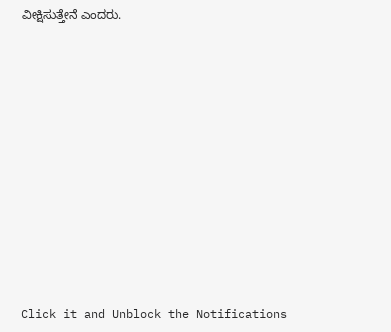ವೀಕ್ಷಿಸುತ್ತೇನೆ ಎಂದರು.












Click it and Unblock the Notifications